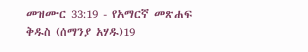መዝሙር 33:19 - የአማርኛ መጽሐፍ ቅዱስ (ሰማንያ አሃዱ)19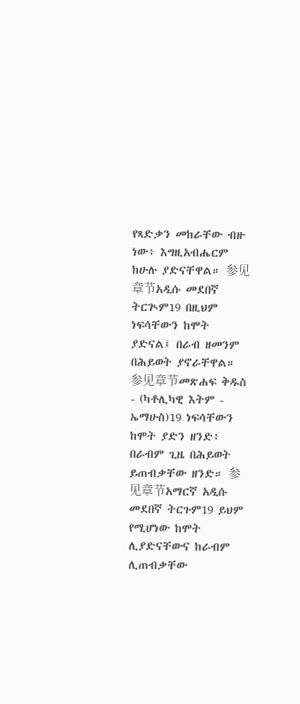የጻድቃን መከራቸው ብዙ ነው፥ እግዚአብሔርም ከሁሉ ያድናቸዋል። 参见章节አዲሱ መደበኛ ትርጒም19 በዚህም ነፍሳቸውን ከሞት ያድናል፤ በራብ ዘመንም በሕይወት ያኖራቸዋል። 参见章节መጽሐፍ ቅዱስ - (ካቶሊካዊ እትም - ኤማሁስ)19 ነፍሳቸውን ከሞት ያድን ዘንድ፥ በራብም ጊዜ በሕይወት ይጠብቃቸው ዘንድ። 参见章节አማርኛ አዲሱ መደበኛ ትርጉም19 ይህም የሚሆነው ከሞት ሊያድናቸውና ከራብም ሊጠብቃቸው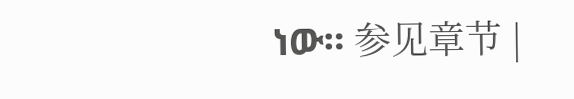ነው። 参见章节 |